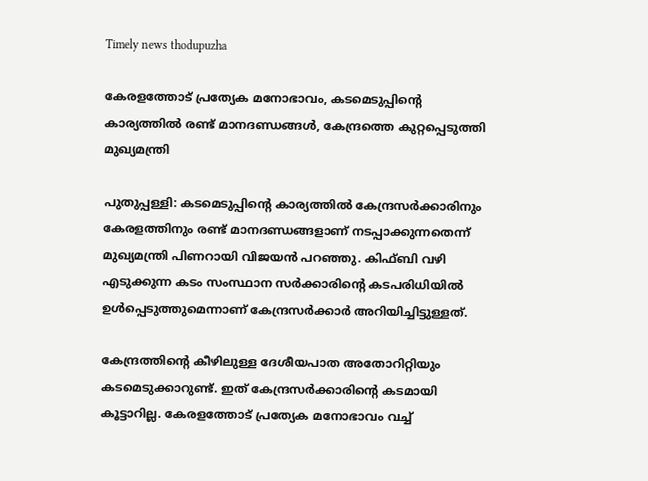Timely news thodupuzha

കേരളത്തോട്‌ പ്രത്യേക മനോഭാവം, കടമെടുപ്പിന്റെ കാര്യത്തിൽ രണ്ട്‌ മാനദണ്ഡങ്ങൾ, കേന്ദ്രത്തെ കുറ്റപ്പെടുത്തി മുഖ്യമന്ത്രി

പുതുപ്പള്ളി: കടമെടുപ്പിന്റെ കാര്യത്തിൽ കേന്ദ്രസർക്കാരിനും കേരളത്തിനും രണ്ട്‌ മാനദണ്ഡങ്ങളാണ്‌ നടപ്പാക്കുന്നതെന്ന്‌ മുഖ്യമന്ത്രി പിണറായി വിജയൻ പറഞ്ഞു. കിഫ്‌ബി വഴി എടുക്കുന്ന കടം സംസ്ഥാന സർക്കാരിന്റെ കടപരിധിയിൽ ഉൾപ്പെടുത്തുമെന്നാണ്‌ കേന്ദ്രസർക്കാർ അറിയിച്ചിട്ടുള്ളത്‌.

കേന്ദ്രത്തിന്റെ കീഴിലുള്ള ദേശീയപാത അതോറിറ്റിയും കടമെടുക്കാറുണ്ട്‌. ഇത്‌ കേന്ദ്രസർക്കാരിന്റെ കടമായി കൂട്ടാറില്ല. കേരളത്തോട്‌ പ്രത്യേക മനോഭാവം വച്ച്‌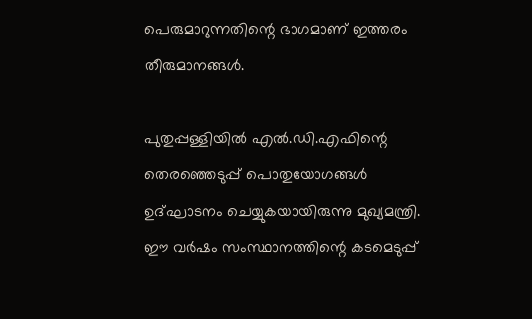പെരുമാറുന്നതിന്റെ ഭാഗമാണ്‌ ഇത്തരം തീരുമാനങ്ങൾ.

പുതുപ്പള്ളിയിൽ എൽ.ഡി.എഫിന്റെ തെരഞ്ഞെടുപ്പ്‌ പൊതുയോഗങ്ങൾ ഉദ്‌ഘാടനം ചെയ്യുകയായിരുന്നു മുഖ്യമന്ത്രി. ഈ വർഷം സംസ്ഥാനത്തിന്റെ കടമെടുപ്പ്‌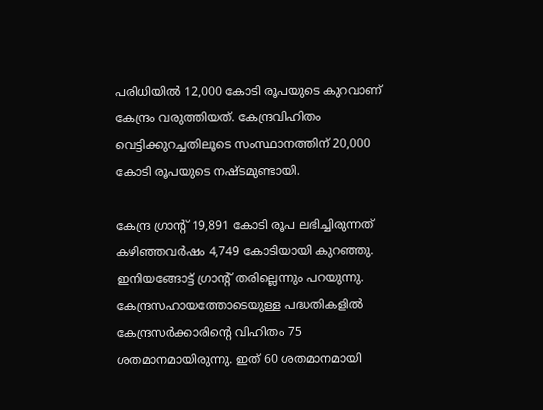പരിധിയിൽ 12,000 കോടി രൂപയുടെ കുറവാണ്‌ കേന്ദ്രം വരുത്തിയത്‌. കേന്ദ്രവിഹിതം വെട്ടിക്കുറച്ചതിലൂടെ സംസ്ഥാനത്തിന്‌ 20,000 കോടി രൂപയുടെ നഷ്‌ടമുണ്ടായി.

കേന്ദ്ര ഗ്രാന്റ്‌ 19,891 കോടി രൂപ ലഭിച്ചിരുന്നത്‌ കഴിഞ്ഞവർഷം 4,749 കോടിയായി കുറഞ്ഞു. ഇനിയങ്ങോട്ട്‌ ഗ്രാന്റ്‌ തരില്ലെന്നും പറയുന്നു. കേന്ദ്രസഹായത്തോടെയുള്ള പദ്ധതികളിൽ കേന്ദ്രസർക്കാരിന്റെ വിഹിതം 75 ശതമാനമായിരുന്നു. ഇത്‌ 60 ശതമാനമായി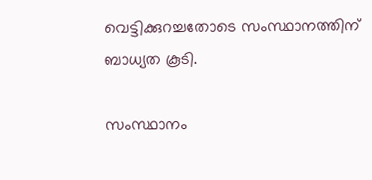വെട്ടിക്കുറച്ചതോടെ സംസ്ഥാനത്തിന്‌ ബാധ്യത കൂടി.

സംസ്ഥാനം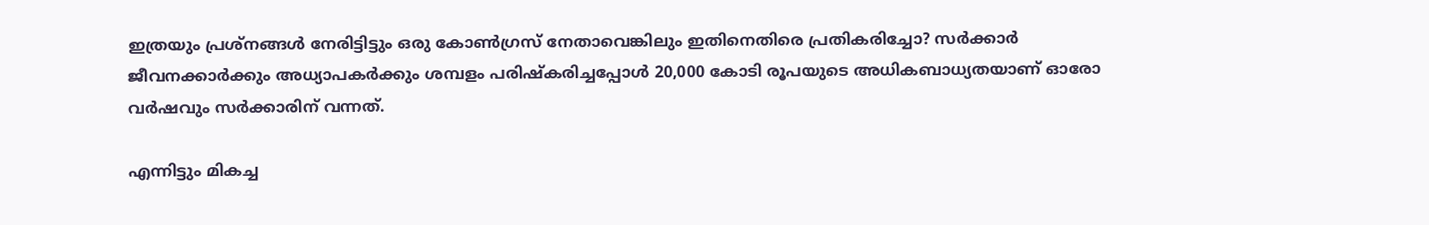ഇത്രയും പ്രശ്‌നങ്ങൾ നേരിട്ടിട്ടും ഒരു കോൺഗ്രസ്‌ നേതാവെങ്കിലും ഇതിനെതിരെ പ്രതികരിച്ചോ? സർക്കാർ ജീവനക്കാർക്കും അധ്യാപകർക്കും ശമ്പളം പരിഷ്‌കരിച്ചപ്പോൾ 20,000 കോടി രൂപയുടെ അധികബാധ്യതയാണ്‌ ഓരോ വർഷവും സർക്കാരിന്‌ വന്നത്‌.

എന്നിട്ടും മികച്ച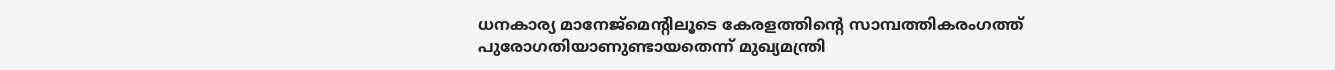ധനകാര്യ മാനേജ്‌മെന്റിലൂടെ കേരളത്തിന്റെ സാമ്പത്തികരംഗത്ത്‌ പുരോഗതിയാണുണ്ടായതെന്ന്‌ മുഖ്യമന്ത്രി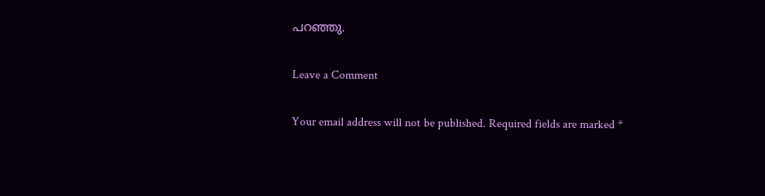പറഞ്ഞു.

Leave a Comment

Your email address will not be published. Required fields are marked *